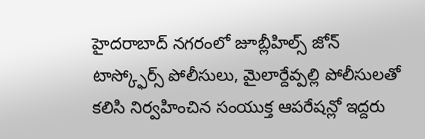హైదరాబాద్ నగరంలో జూబ్లీహిల్స్ జోన్ టాస్క్ఫోర్స్ పోలీసులు, మైలార్దేవ్పల్లి పోలీసులతో కలిసి నిర్వహించిన సంయుక్త ఆపరేషన్లో ఇద్దరు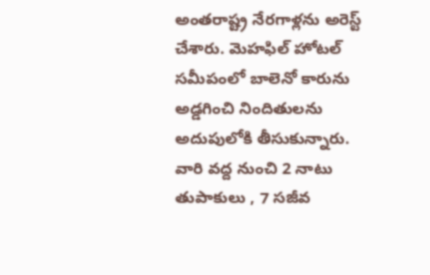అంతరాష్ట్ర నేరగాళ్లను అరెస్ట్ చేశారు. మెహఫిల్ హోటల్ సమీపంలో బాలెనో కారును అడ్డగించి నిందితులను అదుపులోకి తీసుకున్నారు. వారి వద్ద నుంచి 2 నాటు తుపాకులు , 7 సజీవ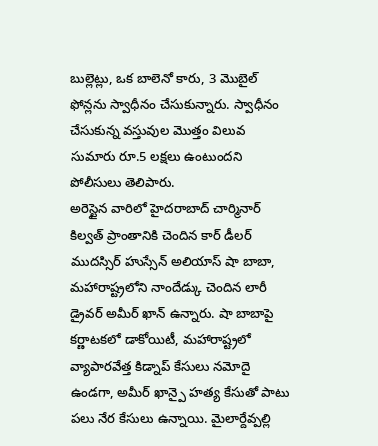బుల్లెట్లు, ఒక బాలెనో కారు, 3 మొబైల్ ఫోన్లను స్వాధీనం చేసుకున్నారు. స్వాధీనం చేసుకున్న వస్తువుల మొత్తం విలువ సుమారు రూ.5 లక్షలు ఉంటుందని పోలీసులు తెలిపారు.
అరెస్టైన వారిలో హైదరాబాద్ చార్మినార్ కిల్వత్ ప్రాంతానికి చెందిన కార్ డీలర్ ముదస్సిర్ హుస్సేన్ అలియాస్ షా బాబా, మహారాష్ట్రలోని నాందేడ్కు చెందిన లారీ డ్రైవర్ అమీర్ ఖాన్ ఉన్నారు. షా బాబాపై కర్ణాటకలో డాకోయిటీ, మహారాష్ట్రలో వ్యాపారవేత్త కిడ్నాప్ కేసులు నమోదై ఉండగా, అమీర్ ఖాన్పై హత్య కేసుతో పాటు పలు నేర కేసులు ఉన్నాయి. మైలార్దేవ్పల్లి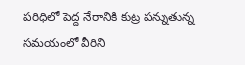పరిధిలో పెద్ద నేరానికి కుట్ర పన్నుతున్న సమయంలో వీరిని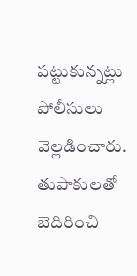పట్టుకున్నట్లు పోలీసులు వెల్లడించారు. తుపాకులతో బెదిరించి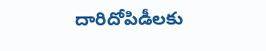దారిదోపిడీలకు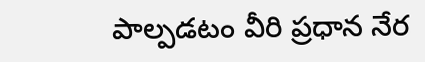పాల్పడటం వీరి ప్రధాన నేర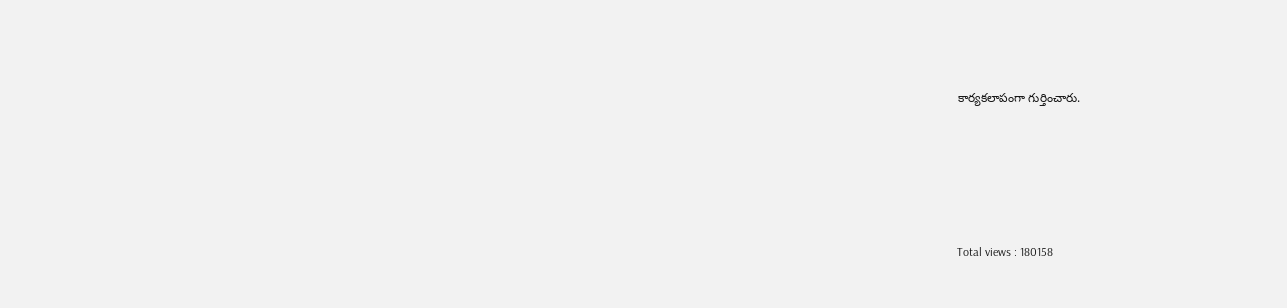కార్యకలాపంగా గుర్తించారు.





Total views : 180158